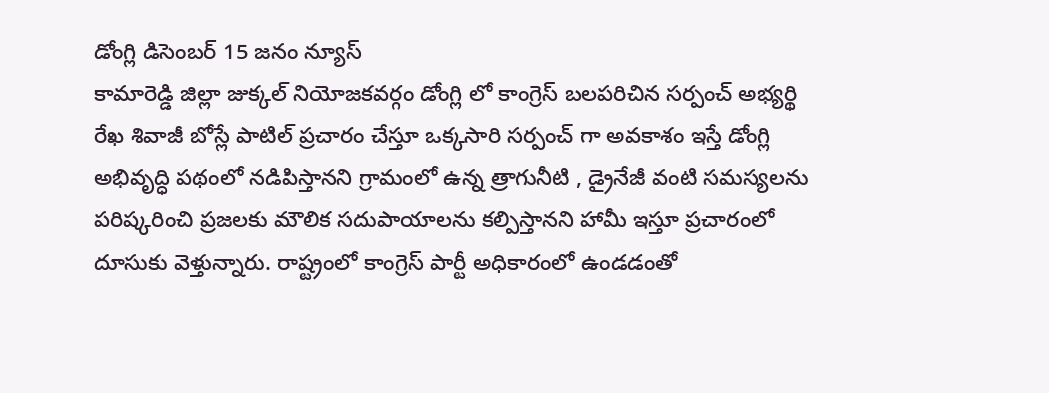డోంగ్లి డిసెంబర్ 15 జనం న్యూస్
కామారెడ్డి జిల్లా జుక్కల్ నియోజకవర్గం డోంగ్లి లో కాంగ్రెస్ బలపరిచిన సర్పంచ్ అభ్యర్థి రేఖ శివాజీ బోస్లే పాటిల్ ప్రచారం చేస్తూ ఒక్కసారి సర్పంచ్ గా అవకాశం ఇస్తే డోంగ్లి అభివృద్ధి పథంలో నడిపిస్తానని గ్రామంలో ఉన్న త్రాగునీటి , డ్రైనేజీ వంటి సమస్యలను పరిష్కరించి ప్రజలకు మౌలిక సదుపాయాలను కల్పిస్తానని హామీ ఇస్తూ ప్రచారంలో దూసుకు వెళ్తున్నారు. రాష్ట్రంలో కాంగ్రెస్ పార్టీ అధికారంలో ఉండడంతో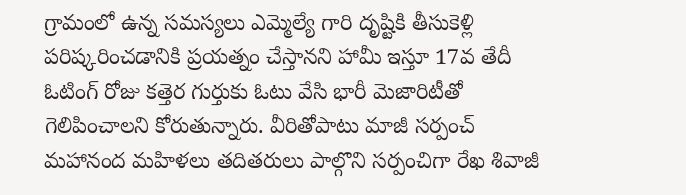గ్రామంలో ఉన్న సమస్యలు ఎమ్మెల్యే గారి దృష్టికి తీసుకెళ్లి పరిష్కరించడానికి ప్రయత్నం చేస్తానని హామీ ఇస్తూ 17వ తేదీ ఓటింగ్ రోజు కత్తెర గుర్తుకు ఓటు వేసి భారీ మెజారిటీతో గెలిపించాలని కోరుతున్నారు. వీరితోపాటు మాజీ సర్పంచ్ మహానంద మహిళలు తదితరులు పాల్గొని సర్పంచిగా రేఖ శివాజీ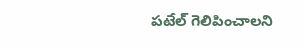పటేల్ గెలిపించాలని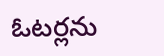ఓటర్లను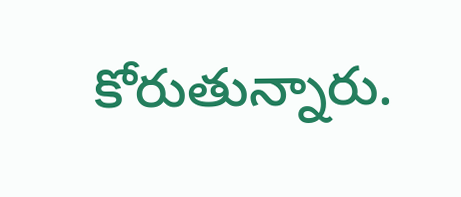కోరుతున్నారు.